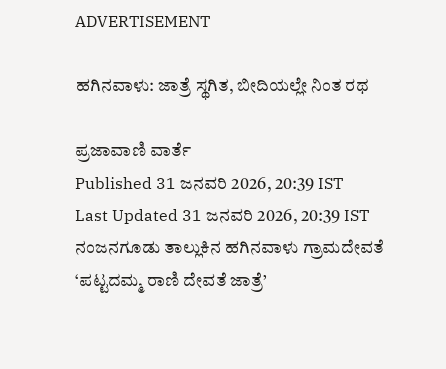ADVERTISEMENT

ಹಗಿನವಾಳು: ಜಾತ್ರೆ ಸ್ಥಗಿತ, ಬೀದಿಯಲ್ಲೇ ನಿಂತ ರಥ

ಪ್ರಜಾವಾಣಿ ವಾರ್ತೆ
Published 31 ಜನವರಿ 2026, 20:39 IST
Last Updated 31 ಜನವರಿ 2026, 20:39 IST
ನಂಜನಗೂಡು ತಾಲ್ಲುಕಿನ ಹಗಿನವಾಳು ಗ್ರಾಮದೇವತೆ ‘ಪಟ್ಟದಮ್ಮ ರಾಣಿ ದೇವತೆ ಜಾತ್ರೆ’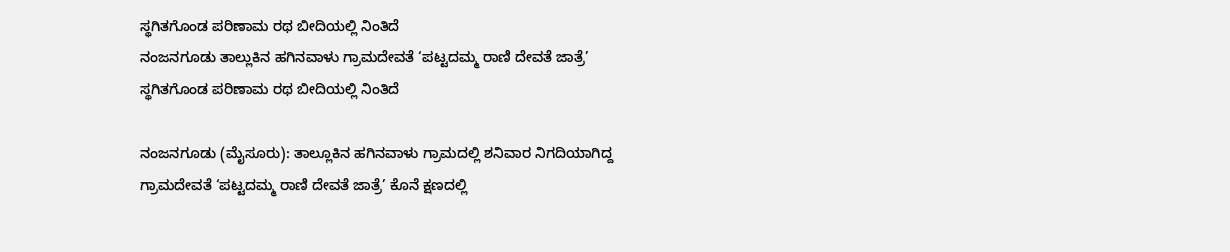ಸ್ಥಗಿತಗೊಂಡ ಪರಿಣಾಮ ರಥ ಬೀದಿಯಲ್ಲಿ ನಿಂತಿದೆ
ನಂಜನಗೂಡು ತಾಲ್ಲುಕಿನ ಹಗಿನವಾಳು ಗ್ರಾಮದೇವತೆ ‘ಪಟ್ಟದಮ್ಮ ರಾಣಿ ದೇವತೆ ಜಾತ್ರೆ’ ಸ್ಥಗಿತಗೊಂಡ ಪರಿಣಾಮ ರಥ ಬೀದಿಯಲ್ಲಿ ನಿಂತಿದೆ

ನಂಜನಗೂಡು (ಮೈಸೂರು): ತಾಲ್ಲೂಕಿನ ಹಗಿನವಾಳು ಗ್ರಾಮದಲ್ಲಿ ಶನಿವಾರ ನಿಗದಿಯಾಗಿದ್ದ ಗ್ರಾಮದೇವತೆ ‘ಪಟ್ಟದಮ್ಮ ರಾಣಿ ದೇವತೆ ಜಾತ್ರೆ’ ಕೊನೆ ಕ್ಷಣದಲ್ಲಿ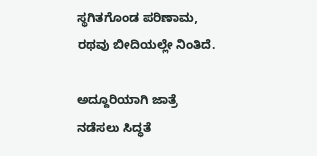ಸ್ಥಗಿತಗೊಂಡ ಪರಿಣಾಮ, ರಥವು ಬೀದಿಯಲ್ಲೇ ನಿಂತಿದೆ.

ಅದ್ದೂರಿಯಾಗಿ ಜಾತ್ರೆ ನಡೆಸಲು ಸಿದ್ಧತೆ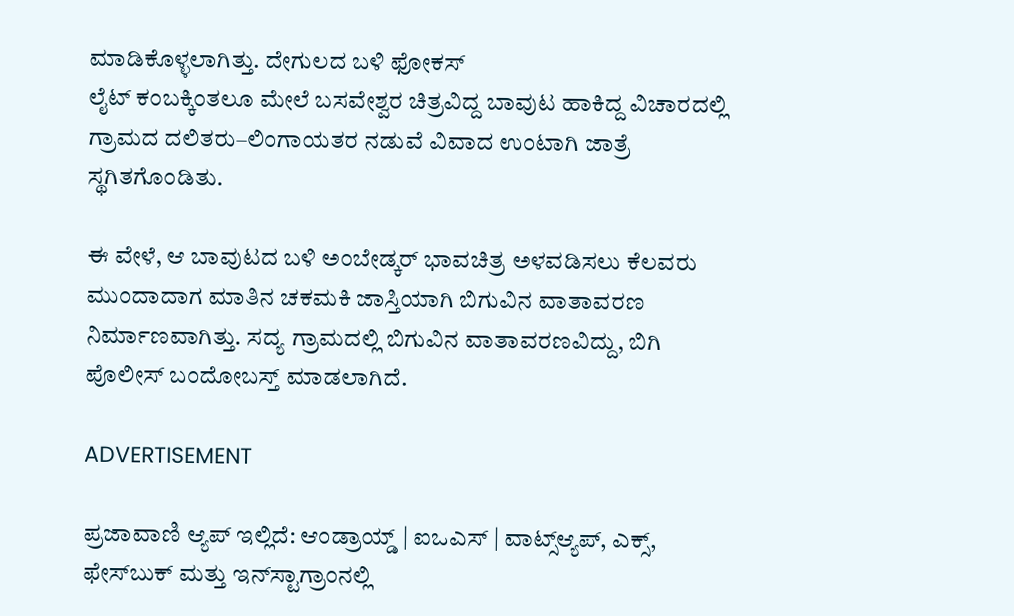ಮಾಡಿಕೊಳ್ಳಲಾಗಿತ್ತು. ದೇಗುಲದ ಬಳಿ ಫೋಕಸ್‌
ಲೈಟ್‌ ಕಂಬಕ್ಕಿಂತಲೂ ಮೇಲೆ ಬಸವೇಶ್ವರ ಚಿತ್ರವಿದ್ದ ಬಾವುಟ ಹಾಕಿದ್ದ ವಿಚಾರದಲ್ಲಿ ಗ್ರಾಮದ ದಲಿತರು–ಲಿಂಗಾಯತರ ನಡುವೆ ವಿವಾದ ಉಂಟಾಗಿ ಜಾತ್ರೆ ಸ್ಥಗಿತಗೊಂಡಿತು.

ಈ ವೇಳೆ, ಆ ಬಾವುಟದ ಬಳಿ ಅಂಬೇಡ್ಕರ್ ಭಾವಚಿತ್ರ ಅಳವಡಿಸಲು ಕೆಲವರು ಮುಂದಾದಾಗ ಮಾತಿನ ಚಕಮಕಿ ಜಾಸ್ತಿಯಾಗಿ ಬಿಗುವಿನ ವಾತಾವರಣ ನಿರ್ಮಾಣವಾಗಿತ್ತು. ಸದ್ಯ ಗ್ರಾಮದಲ್ಲಿ ಬಿಗುವಿನ ವಾತಾವರಣವಿದ್ದು, ಬಿಗಿ ಪೊಲೀಸ್ ಬಂದೋಬಸ್ತ್ ಮಾಡಲಾಗಿದೆ.

ADVERTISEMENT

ಪ್ರಜಾವಾಣಿ ಆ್ಯಪ್ ಇಲ್ಲಿದೆ: ಆಂಡ್ರಾಯ್ಡ್ | ಐಒಎಸ್ | ವಾಟ್ಸ್ಆ್ಯಪ್, ಎಕ್ಸ್, ಫೇಸ್‌ಬುಕ್ ಮತ್ತು ಇನ್‌ಸ್ಟಾಗ್ರಾಂನಲ್ಲಿ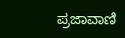ಪ್ರಜಾವಾಣಿ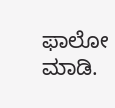ಫಾಲೋ ಮಾಡಿ.